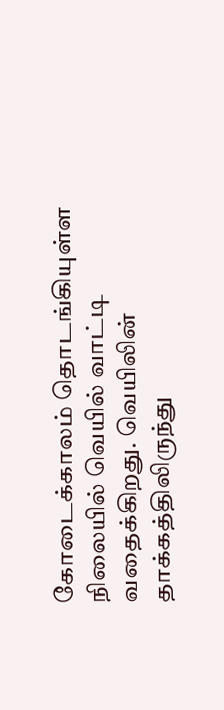கோடைக்காலம் தொடங்கியுள்ள நிலையில் வெயில் வாட்டி வதைக்கிறது. வெயிலின் தாக்கத்திலிருந்து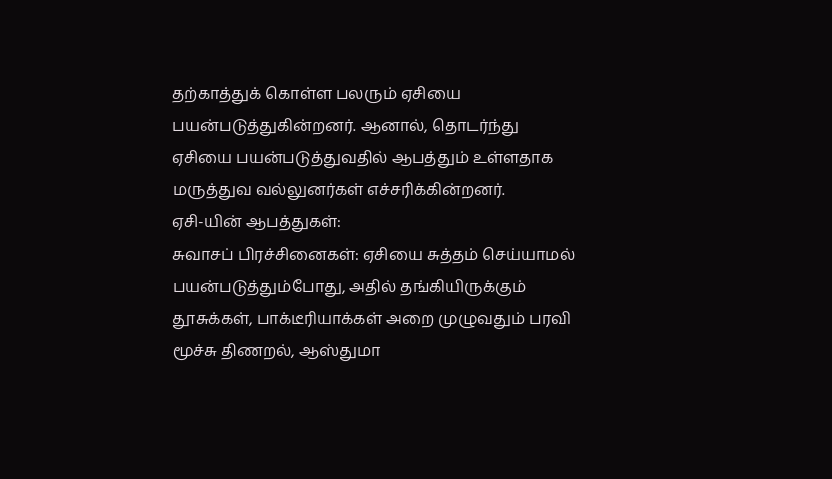தற்காத்துக் கொள்ள பலரும் ஏசியை பயன்படுத்துகின்றனர். ஆனால், தொடர்ந்து ஏசியை பயன்படுத்துவதில் ஆபத்தும் உள்ளதாக மருத்துவ வல்லுனர்கள் எச்சரிக்கின்றனர்.
ஏசி-யின் ஆபத்துகள்:
சுவாசப் பிரச்சினைகள்: ஏசியை சுத்தம் செய்யாமல் பயன்படுத்தும்போது, அதில் தங்கியிருக்கும் தூசுக்கள், பாக்டீரியாக்கள் அறை முழுவதும் பரவி மூச்சு திணறல், ஆஸ்துமா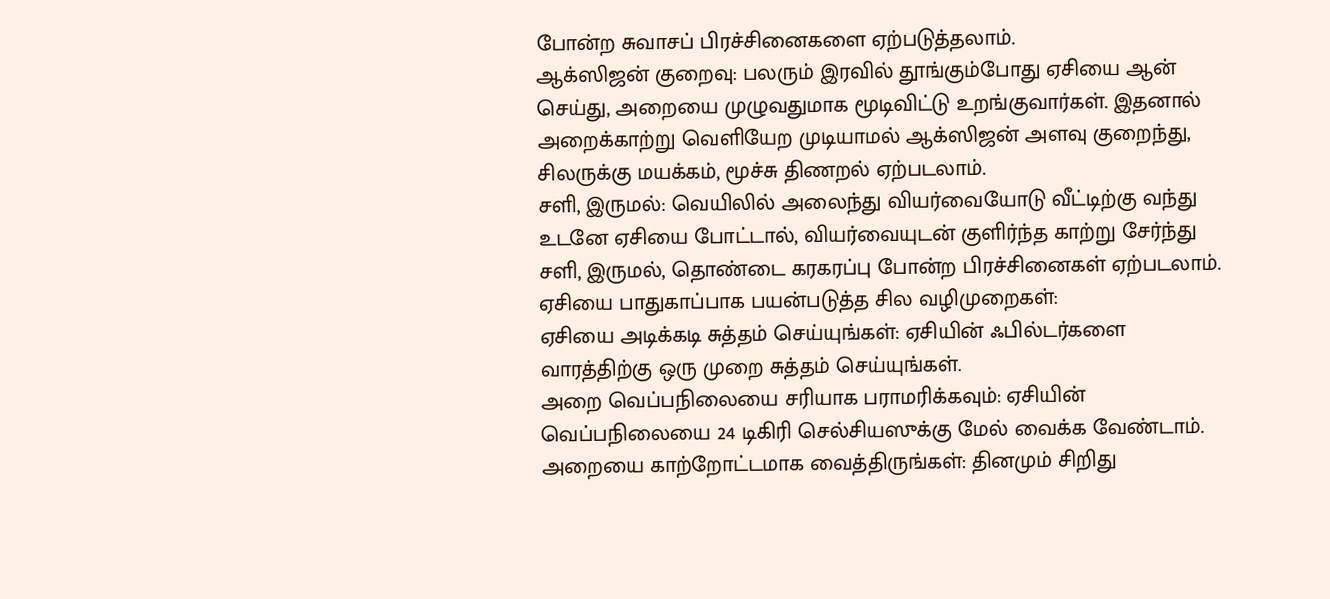போன்ற சுவாசப் பிரச்சினைகளை ஏற்படுத்தலாம்.
ஆக்ஸிஜன் குறைவு: பலரும் இரவில் தூங்கும்போது ஏசியை ஆன் செய்து, அறையை முழுவதுமாக மூடிவிட்டு உறங்குவார்கள். இதனால் அறைக்காற்று வெளியேற முடியாமல் ஆக்ஸிஜன் அளவு குறைந்து, சிலருக்கு மயக்கம், மூச்சு திணறல் ஏற்படலாம்.
சளி, இருமல்: வெயிலில் அலைந்து வியர்வையோடு வீட்டிற்கு வந்து உடனே ஏசியை போட்டால், வியர்வையுடன் குளிர்ந்த காற்று சேர்ந்து சளி, இருமல், தொண்டை கரகரப்பு போன்ற பிரச்சினைகள் ஏற்படலாம்.
ஏசியை பாதுகாப்பாக பயன்படுத்த சில வழிமுறைகள்:
ஏசியை அடிக்கடி சுத்தம் செய்யுங்கள்: ஏசியின் ஃபில்டர்களை வாரத்திற்கு ஒரு முறை சுத்தம் செய்யுங்கள்.
அறை வெப்பநிலையை சரியாக பராமரிக்கவும்: ஏசியின் வெப்பநிலையை 24 டிகிரி செல்சியஸுக்கு மேல் வைக்க வேண்டாம்.
அறையை காற்றோட்டமாக வைத்திருங்கள்: தினமும் சிறிது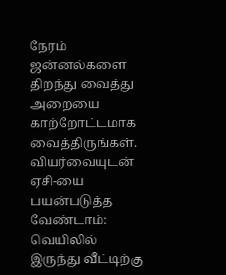நேரம் ஜன்னல்களை திறந்து வைத்து அறையை காற்றோட்டமாக வைத்திருங்கள்.
வியர்வையுடன் ஏசி-யை பயன்படுத்த வேண்டாம்: வெயிலில் இருந்து வீட்டிற்கு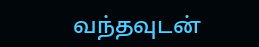வந்தவுடன்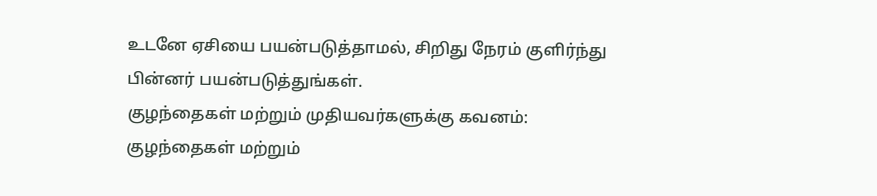உடனே ஏசியை பயன்படுத்தாமல், சிறிது நேரம் குளிர்ந்து பின்னர் பயன்படுத்துங்கள்.
குழந்தைகள் மற்றும் முதியவர்களுக்கு கவனம்: குழந்தைகள் மற்றும்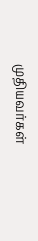முதியவர்கள்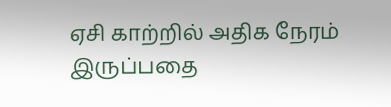ஏசி காற்றில் அதிக நேரம் இருப்பதை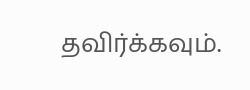தவிர்க்கவும்.